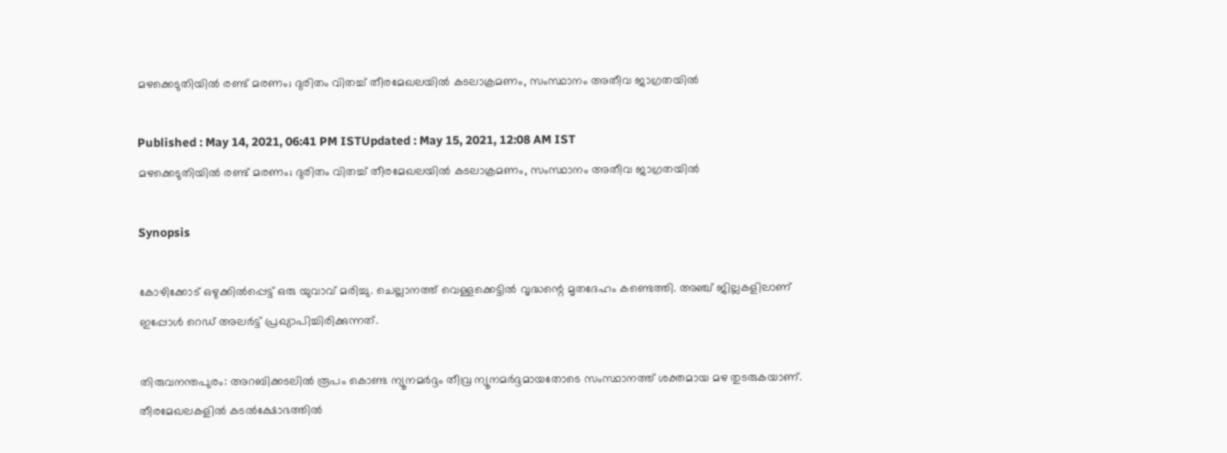മഴക്കെടുതിയിൽ രണ്ട് മരണം; ദുരിതം വിതച്ച് തീരമേഖലയിൽ കടലാക്രമണം, സംസ്ഥാനം അതീവ ജാഗ്രതയിൽ

Published : May 14, 2021, 06:41 PM ISTUpdated : May 15, 2021, 12:08 AM IST
മഴക്കെടുതിയിൽ രണ്ട് മരണം; ദുരിതം വിതച്ച് തീരമേഖലയിൽ കടലാക്രമണം, സംസ്ഥാനം അതീവ ജാഗ്രതയിൽ

Synopsis

കോഴിക്കോട് ഒഴുക്കിൽപ്പെട്ട് ഒരു യുവാവ് മരിച്ചു. ചെല്ലാനത്ത് വെള്ളക്കെട്ടിൽ വൃദ്ധന്റെ മൃതദേഹം കണ്ടെത്തി. അഞ്ച് ജില്ലകളിലാണ് ഇപ്പോൾ റെഡ് അലർട്ട് പ്രഖ്യാപിച്ചിരിക്കുന്നത്.

തിരുവനന്തപുരം: അറബിക്കടലിൽ രൂപം കൊണ്ട ന്യൂനമർദ്ദം തീവ്ര ന്യൂനമർദ്ദമായതോടെ സംസ്ഥാനത്ത് ശക്തമായ മഴ തുടരുകയാണ്. തീരമേഖലകളിൽ കടൽക്ഷോഭത്തിൽ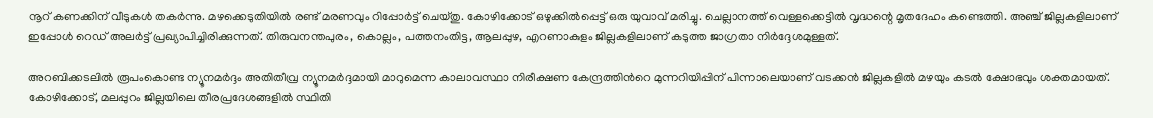നൂറ് കണക്കിന് വീടുകൾ തകര്‍ന്നു. മഴക്കെടുതിയിൽ രണ്ട് മരണവും റിപ്പോർട്ട് ചെയ്തു. കോഴിക്കോട് ഒഴുക്കിൽപ്പെട്ട് ഒരു യുവാവ് മരിച്ചു. ചെല്ലാനത്ത് വെള്ളക്കെട്ടിൽ വൃദ്ധന്റെ മൃതദേഹം കണ്ടെത്തി. അഞ്ച് ജില്ലകളിലാണ് ഇപ്പോൾ റെഡ് അലർട്ട് പ്രഖ്യാപിച്ചിരിക്കുന്നത്. തിരുവനന്തപുരം, കൊല്ലം, പത്തനംതിട്ട, ആലപ്പുഴ, എറണാകുളം ജില്ലകളിലാണ് കടുത്ത ജാഗ്രതാ നിർദ്ദേശമുള്ളത്.

അറബിക്കടലില്‍ രൂപംകൊണ്ട ന്യൂനമര്‍ദ്ദം അതിതീവ്ര ന്യൂനമര്‍ദ്ദമായി മാറുമെന്ന കാലാവസ്ഥാ നിരീക്ഷണ കേന്ദ്രത്തിന്‍റെ മുന്നറിയിപ്പിന് പിന്നാലെയാണ് വടക്കന്‍ ജില്ലകളില്‍ മഴയും കടല്‍ ക്ഷോഭവും ശക്തമായത്. കോഴിക്കോട്, മലപ്പുറം ജില്ലയിലെ തീരപ്രദേശങ്ങളില്‍ സ്ഥിതി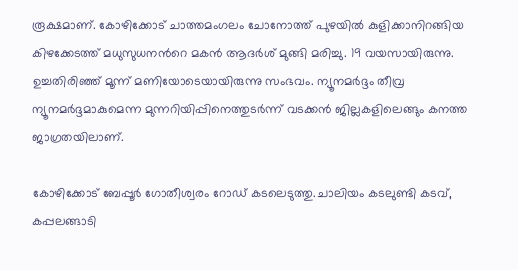രൂക്ഷമാണ്. കോഴിക്കോട് ചാത്തമംഗലം ചോനോത്ത് പുഴയില്‍ കുളിക്കാനിറങ്ങിയ കിഴക്കേടത്ത് മധുസുധനന്‍റെ മകന്‍ ആദര്‍ശ് മുങ്ങി മരിച്ചു. 19 വയസായിരുന്നു. ഉച്ചതിരിഞ്ഞ് മൂന്ന് മണിയോടെയായിരുന്നു സംഭവം. ന്യൂനമര്‍ദ്ദം തീവ്ര ന്യൂനമര്‍ദ്ദമാകുമെന്ന മുന്നറിയിപ്പിനെത്തുടര്‍ന്ന് വടക്കന്‍ ജില്ലകളിലെങ്ങും കനത്ത ജാഗ്രതയിലാണ്.

കോഴിക്കോട് ബേപ്പൂർ ഗോതീശ്വരം റോഡ് കടലെടുത്തു.ചാലിയം കടലുണ്ടി കടവ്, കപ്പലങ്ങാടി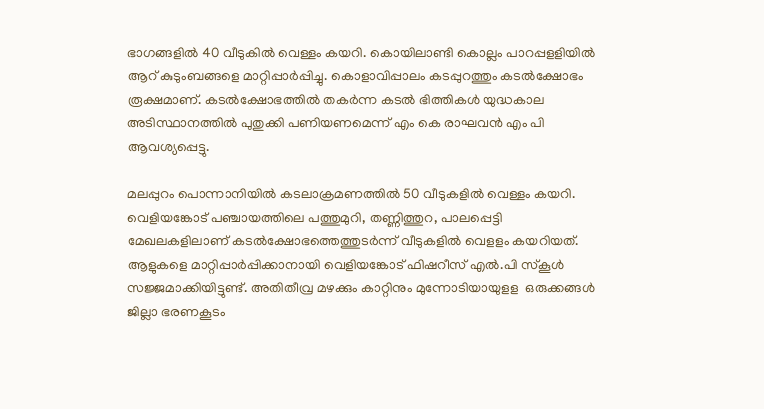ഭാഗങ്ങളിൽ 40 വീടുകിൽ വെള്ളം കയറി. കൊയിലാണ്ടി കൊല്ലം പാറപ്പളളിയില്‍ ആറ് കുടുംബങ്ങളെ മാറ്റിപ്പാര്‍പ്പിച്ചു. കൊളാവിപ്പാലം കടപ്പുറത്തും കടൽക്ഷോഭം രൂക്ഷമാണ്. കടല്‍ക്ഷോഭത്തില്‍ തകര്‍ന്ന കടല്‍ ഭിത്തികള്‍ യുദ്ധകാല അടിസ്ഥാനത്തില്‍ പുതുക്കി പണിയണമെന്ന് എം കെ രാഘവന്‍ എം പി ആവശ്യപ്പെട്ടു.

മലപ്പുറം പൊന്നാനിയിൽ കടലാക്രമണത്തില്‍ 50 വീടുകളിൽ വെള്ളം കയറി. വെളിയങ്കോട് പഞ്ചായത്തിലെ പത്തുമുറി, തണ്ണിത്തുറ, പാലപ്പെട്ടി മേഖലകളിലാണ് കടൽക്ഷോഭത്തെത്തുടര്‍ന്ന് വീടുകളില്‍ വെളളം കയറിയത്. ആളുകളെ മാറ്റിപ്പാർപ്പിക്കാനായി വെളിയങ്കോട് ഫിഷറീസ് എൽ.പി സ്കൂൾ സജ്ജമാക്കിയിട്ടുണ്ട്. അതിതീവ്ര മഴക്കും കാറ്റിനും മുന്നോടിയായുളള  ഒരുക്കങ്ങൾ ജില്ലാ ഭരണകൂടം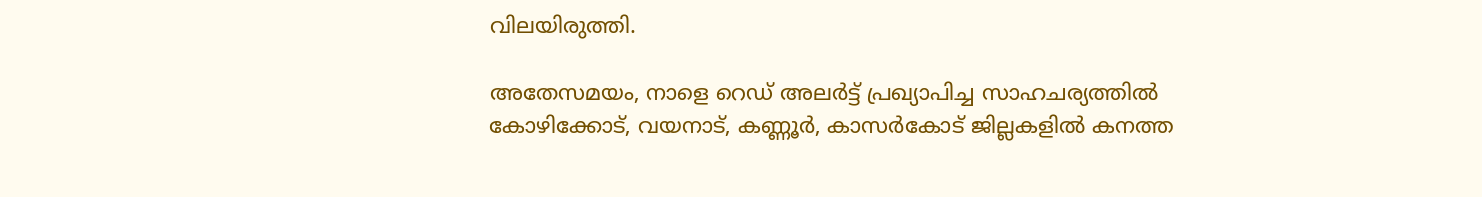വിലയിരുത്തി.

അതേസമയം, നാളെ റെഡ് അലര്‍ട്ട് പ്രഖ്യാപിച്ച സാഹചര്യത്തില്‍ കോഴിക്കോട്, വയനാട്, കണ്ണൂര്‍, കാസര്‍കോട് ജില്ലകളില്‍ കനത്ത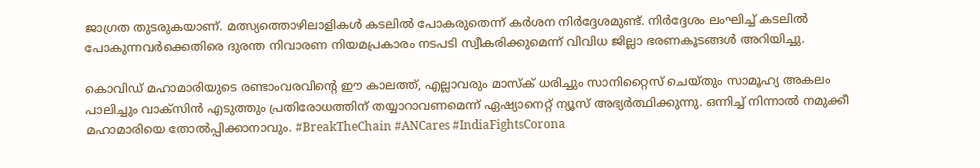ജാഗ്രത തുടരുകയാണ്. മത്സ്യത്തൊഴിലാളികള്‍ കടലില്‍ പോകരുതെന്ന് കര്‍ശന നിര്‍ദ്ദേശമുണ്ട്. നിര്‍ദ്ദേശം ലംഘിച്ച് കടലിൽ പോകുന്നവർക്കെതിരെ ദുരന്ത നിവാരണ നിയമപ്രകാരം നടപടി സ്വീകരിക്കുമെന്ന് വിവിധ ജില്ലാ ഭരണകൂടങ്ങള്‍ അറിയിച്ചു.

കൊവിഡ് മഹാമാരിയുടെ രണ്ടാംവരവിന്റെ ഈ കാലത്ത്, എല്ലാവരും മാസ്‌ക് ധരിച്ചും സാനിറ്റൈസ് ചെയ്തും സാമൂഹ്യ അകലം പാലിച്ചും വാക്‌സിന്‍ എടുത്തും പ്രതിരോധത്തിന് തയ്യാറാവണമെന്ന് ഏഷ്യാനെറ്റ് ന്യൂസ് അഭ്യര്‍ത്ഥിക്കുന്നു. ഒന്നിച്ച് നിന്നാല്‍ നമുക്കീ മഹാമാരിയെ തോല്‍പ്പിക്കാനാവും. #BreakTheChain #ANCares #IndiaFightsCorona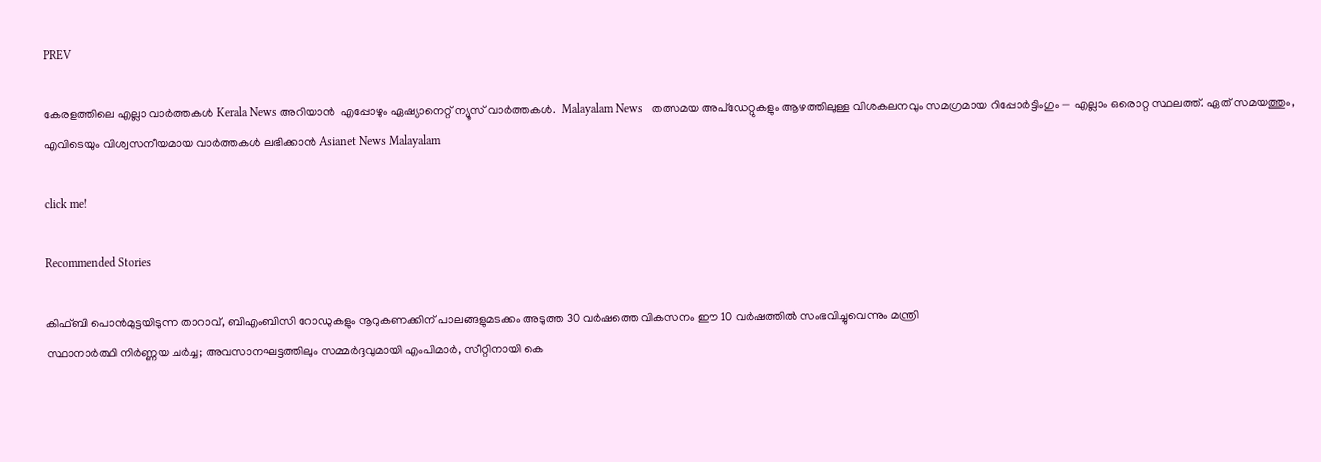PREV

കേരളത്തിലെ എല്ലാ വാർത്തകൾ Kerala News അറിയാൻ  എപ്പോഴും ഏഷ്യാനെറ്റ് ന്യൂസ് വാർത്തകൾ.  Malayalam News   തത്സമയ അപ്‌ഡേറ്റുകളും ആഴത്തിലുള്ള വിശകലനവും സമഗ്രമായ റിപ്പോർട്ടിംഗും — എല്ലാം ഒരൊറ്റ സ്ഥലത്ത്. ഏത് സമയത്തും, എവിടെയും വിശ്വസനീയമായ വാർത്തകൾ ലഭിക്കാൻ Asianet News Malayalam

click me!

Recommended Stories

കിഫ്ബി പൊൻമുട്ടയിടുന്ന താറാവ്, ബിഎംബിസി റോഡുകളും നൂറുകണക്കിന് പാലങ്ങളുമടക്കം അടുത്ത 30 വർഷത്തെ വികസനം ഈ 10 വർഷത്തിൽ സംഭവിച്ചുവെന്നും മന്ത്രി
സ്ഥാനാർത്ഥി നിർണ്ണയ ചർച്ച; അവസാനഘട്ടത്തിലും സമ്മർദ്ദവുമായി എംപിമാർ, സീറ്റിനായി കെ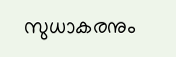സുധാകരനും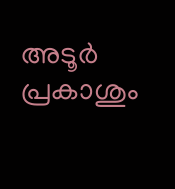അടൂർ പ്രകാശും